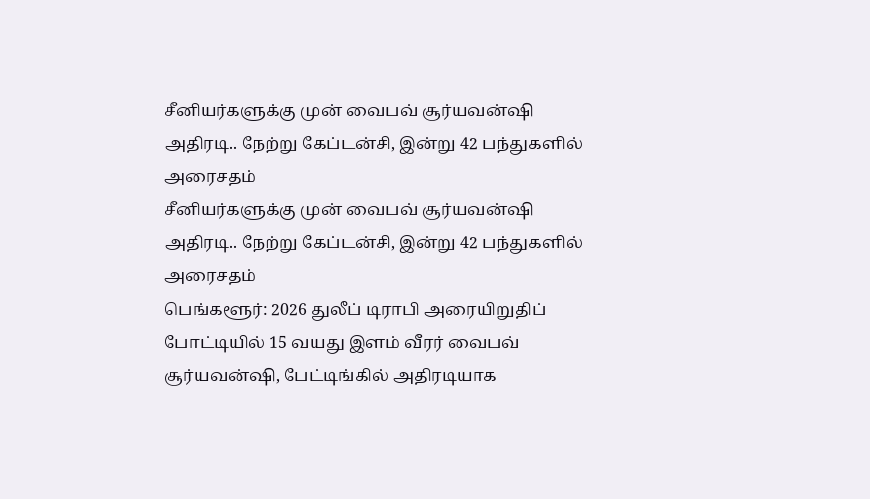சீனியர்களுக்கு முன் வைபவ் சூர்யவன்ஷி அதிரடி.. நேற்று கேப்டன்சி, இன்று 42 பந்துகளில் அரைசதம்
சீனியர்களுக்கு முன் வைபவ் சூர்யவன்ஷி அதிரடி.. நேற்று கேப்டன்சி, இன்று 42 பந்துகளில் அரைசதம்
பெங்களூர்: 2026 துலீப் டிராபி அரையிறுதிப் போட்டியில் 15 வயது இளம் வீரர் வைபவ் சூர்யவன்ஷி, பேட்டிங்கில் அதிரடியாக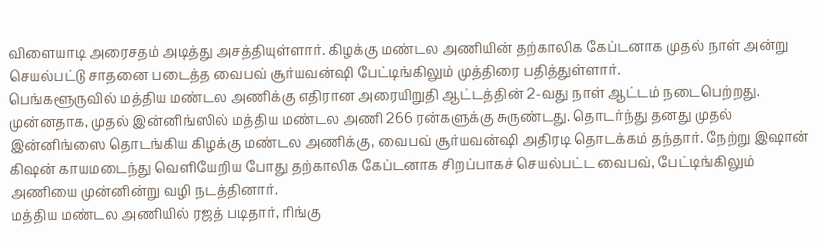விளையாடி அரைசதம் அடித்து அசத்தியுள்ளார். கிழக்கு மண்டல அணியின் தற்காலிக கேப்டனாக முதல் நாள் அன்று செயல்பட்டு சாதனை படைத்த வைபவ் சூர்யவன்ஷி பேட்டிங்கிலும் முத்திரை பதித்துள்ளார்.
பெங்களூருவில் மத்திய மண்டல அணிக்கு எதிரான அரையிறுதி ஆட்டத்தின் 2-வது நாள் ஆட்டம் நடைபெற்றது. முன்னதாக, முதல் இன்னிங்ஸில் மத்திய மண்டல அணி 266 ரன்களுக்கு சுருண்டது. தொடர்ந்து தனது முதல் இன்னிங்ஸை தொடங்கிய கிழக்கு மண்டல அணிக்கு, வைபவ் சூர்யவன்ஷி அதிரடி தொடக்கம் தந்தார். நேற்று இஷான் கிஷன் காயமடைந்து வெளியேறிய போது தற்காலிக கேப்டனாக சிறப்பாகச் செயல்பட்ட வைபவ், பேட்டிங்கிலும் அணியை முன்னின்று வழி நடத்தினார்.
மத்திய மண்டல அணியில் ரஜத் படிதார், ரிங்கு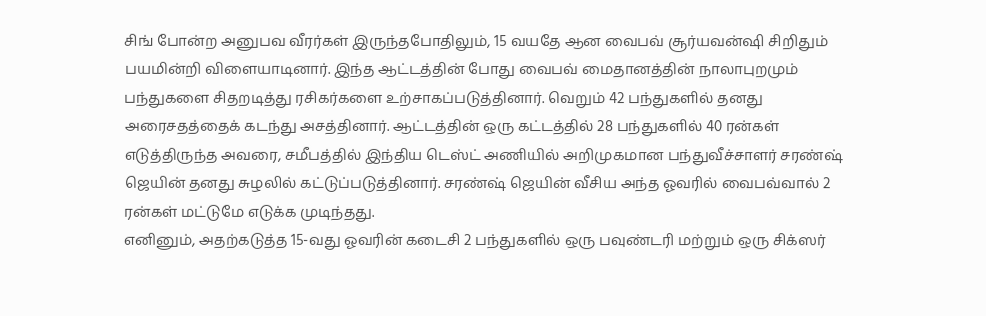சிங் போன்ற அனுபவ வீரர்கள் இருந்தபோதிலும், 15 வயதே ஆன வைபவ் சூர்யவன்ஷி சிறிதும் பயமின்றி விளையாடினார். இந்த ஆட்டத்தின் போது வைபவ் மைதானத்தின் நாலாபுறமும் பந்துகளை சிதறடித்து ரசிகர்களை உற்சாகப்படுத்தினார். வெறும் 42 பந்துகளில் தனது அரைசதத்தைக் கடந்து அசத்தினார். ஆட்டத்தின் ஒரு கட்டத்தில் 28 பந்துகளில் 40 ரன்கள் எடுத்திருந்த அவரை, சமீபத்தில் இந்திய டெஸ்ட் அணியில் அறிமுகமான பந்துவீச்சாளர் சரண்ஷ் ஜெயின் தனது சுழலில் கட்டுப்படுத்தினார். சரண்ஷ் ஜெயின் வீசிய அந்த ஓவரில் வைபவ்வால் 2 ரன்கள் மட்டுமே எடுக்க முடிந்தது.
எனினும், அதற்கடுத்த 15-வது ஓவரின் கடைசி 2 பந்துகளில் ஒரு பவுண்டரி மற்றும் ஒரு சிக்ஸர்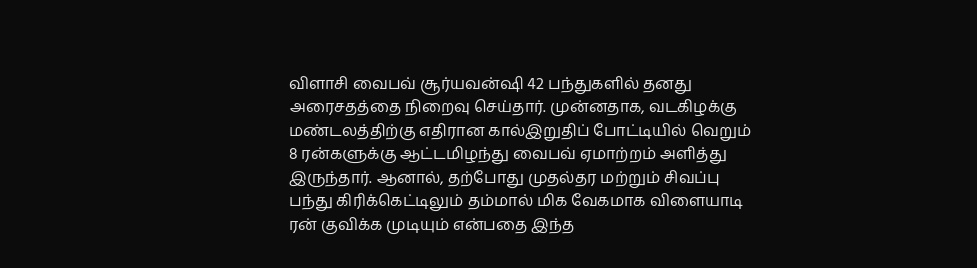விளாசி வைபவ் சூர்யவன்ஷி 42 பந்துகளில் தனது அரைசதத்தை நிறைவு செய்தார். முன்னதாக, வடகிழக்கு மண்டலத்திற்கு எதிரான கால்இறுதிப் போட்டியில் வெறும் 8 ரன்களுக்கு ஆட்டமிழந்து வைபவ் ஏமாற்றம் அளித்து இருந்தார். ஆனால், தற்போது முதல்தர மற்றும் சிவப்பு பந்து கிரிக்கெட்டிலும் தம்மால் மிக வேகமாக விளையாடி ரன் குவிக்க முடியும் என்பதை இந்த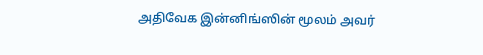அதிவேக இன்னிங்ஸின் மூலம் அவர்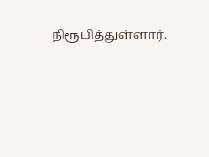நிரூபித்துள்ளார்.